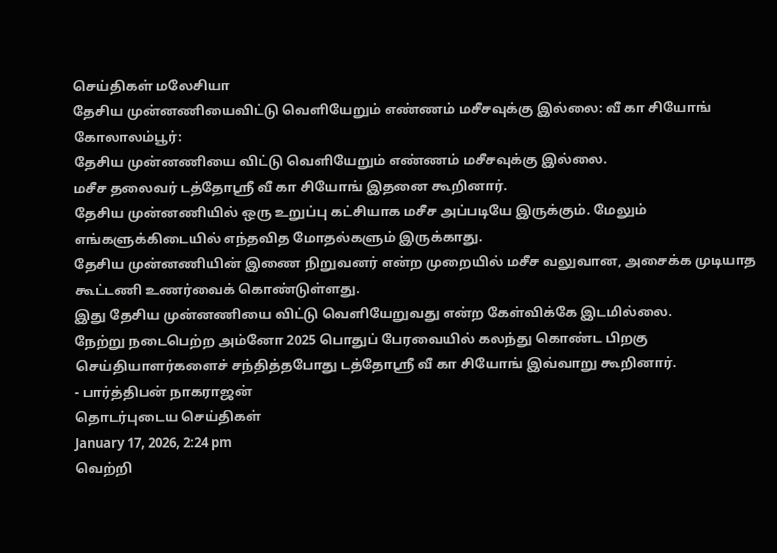செய்திகள் மலேசியா
தேசிய முன்னணியைவிட்டு வெளியேறும் எண்ணம் மசீசவுக்கு இல்லை: வீ கா சியோங்
கோலாலம்பூர்:
தேசிய முன்னணியை விட்டு வெளியேறும் எண்ணம் மசீசவுக்கு இல்லை.
மசீச தலைவர் டத்தோஸ்ரீ வீ கா சியோங் இதனை கூறினார்.
தேசிய முன்னணியில் ஒரு உறுப்பு கட்சியாக மசீச அப்படியே இருக்கும். மேலும் எங்களுக்கிடையில் எந்தவித மோதல்களும் இருக்காது.
தேசிய முன்னணியின் இணை நிறுவனர் என்ற முறையில் மசீச வலுவான, அசைக்க முடியாத கூட்டணி உணர்வைக் கொண்டுள்ளது.
இது தேசிய முன்னணியை விட்டு வெளியேறுவது என்ற கேள்விக்கே இடமில்லை.
நேற்று நடைபெற்ற அம்னோ 2025 பொதுப் பேரவையில் கலந்து கொண்ட பிறகு செய்தியாளர்களைச் சந்தித்தபோது டத்தோஸ்ரீ வீ கா சியோங் இவ்வாறு கூறினார்.
- பார்த்திபன் நாகராஜன்
தொடர்புடைய செய்திகள்
January 17, 2026, 2:24 pm
வெற்றி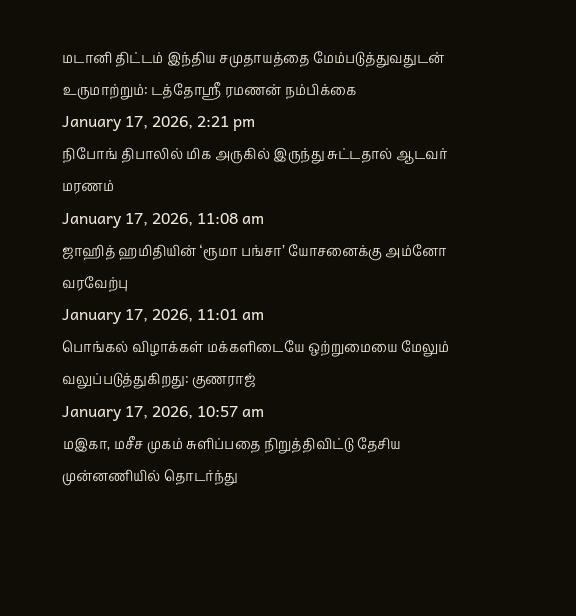மடானி திட்டம் இந்திய சமுதாயத்தை மேம்படுத்துவதுடன் உருமாற்றும்: டத்தோஸ்ரீ ரமணன் நம்பிக்கை
January 17, 2026, 2:21 pm
நிபோங் திபாலில் மிக அருகில் இருந்து சுட்டதால் ஆடவர் மரணம்
January 17, 2026, 11:08 am
ஜாஹித் ஹமிதியின் ‘ரூமா பங்சா’ யோசனைக்கு அம்னோ வரவேற்பு
January 17, 2026, 11:01 am
பொங்கல் விழாக்கள் மக்களிடையே ஒற்றுமையை மேலும் வலுப்படுத்துகிறது: குணராஜ்
January 17, 2026, 10:57 am
மஇகா, மசீச முகம் சுளிப்பதை நிறுத்திவிட்டு தேசிய முன்னணியில் தொடர்ந்து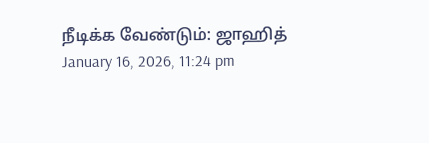நீடிக்க வேண்டும்: ஜாஹித்
January 16, 2026, 11:24 pm